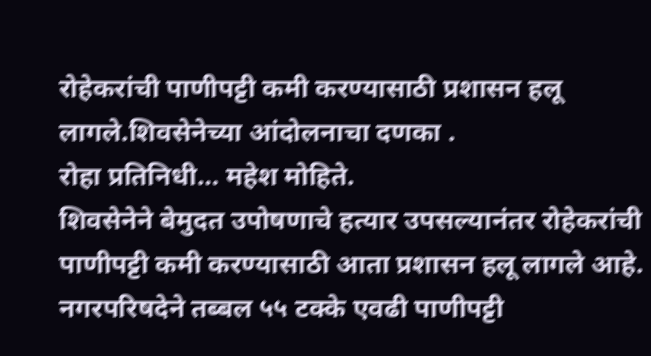रोहेकरांची पाणीपट्टी कमी करण्यासाठी प्रशासन हलू लागले.शिवसेनेच्या आंदोलनाचा दणका .
रोहा प्रतिनिधी… महेश मोहिते.
शिवसेनेने बेमुदत उपोषणाचे हत्यार उपसल्यानंतर रोहेकरांची पाणीपट्टी कमी करण्यासाठी आता प्रशासन हलू लागले आहे. नगरपरिषदेने तब्बल ५५ टक्के एवढी पाणीपट्टी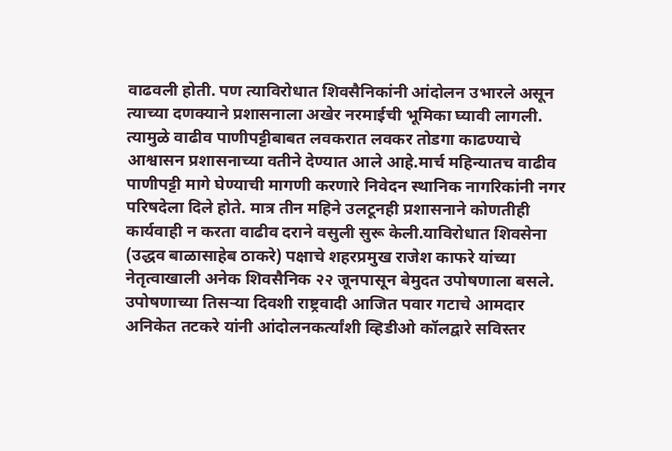वाढवली होती. पण त्याविरोधात शिवसैनिकांनी आंदोलन उभारले असून त्याच्या दणक्याने प्रशासनाला अखेर नरमाईची भूमिका घ्यावी लागली. त्यामुळे वाढीव पाणीपट्टीबाबत लवकरात लवकर तोडगा काढण्याचे आश्वासन प्रशासनाच्या वतीने देण्यात आले आहे.मार्च महिन्यातच वाढीव पाणीपट्टी मागे घेण्याची मागणी करणारे निवेदन स्थानिक नागरिकांनी नगर परिषदेला दिले होते. मात्र तीन महिने उलटूनही प्रशासनाने कोणतीही कार्यवाही न करता वाढीव दराने वसुली सुरू केली.याविरोधात शिवसेना (उद्धव बाळासाहेब ठाकरे) पक्षाचे शहरप्रमुख राजेश काफरे यांच्या नेतृत्वाखाली अनेक शिवसैनिक २२ जूनपासून बेमुदत उपोषणाला बसले. उपोषणाच्या तिसऱ्या दिवशी राष्ट्रवादी आजित पवार गटाचे आमदार अनिकेत तटकरे यांनी आंदोलनकर्त्यांशी व्हिडीओ कॉलद्वारे सविस्तर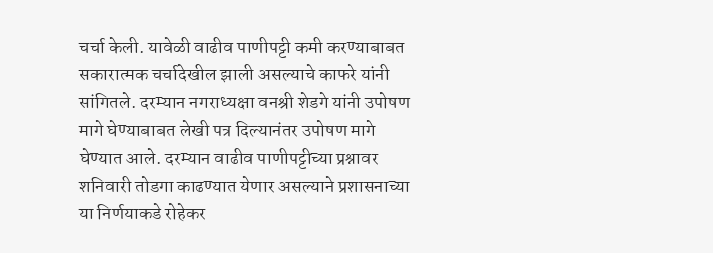चर्चा केली. यावेळी वाढीव पाणीपट्टी कमी करण्याबाबत सकारात्मक चर्चादेखील झाली असल्याचे काफरे यांनी सांगितले. दरम्यान नगराध्यक्षा वनश्री शेडगे यांनी उपोषण मागे घेण्याबाबत लेखी पत्र दिल्यानंतर उपोषण मागे घेण्यात आले. दरम्यान वाढीव पाणीपट्टीच्या प्रश्नावर शनिवारी तोडगा काढण्यात येणार असल्याने प्रशासनाच्या या निर्णयाकडे रोहेकर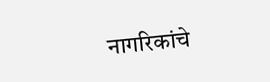नागरिकांचे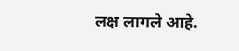लक्ष लागले आहे.